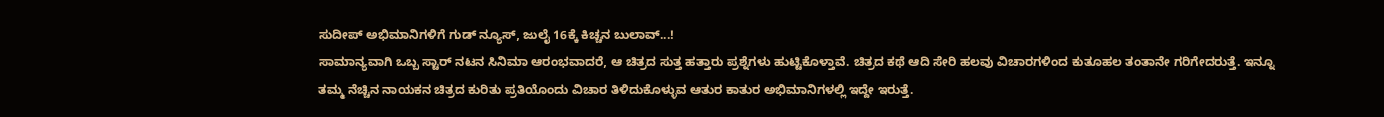ಸುದೀಪ್ ಅಭಿಮಾನಿಗಳಿಗೆ ಗುಡ್ ನ್ಯೂಸ್, ಜುಲೈ 16ಕ್ಕೆ ಕಿಚ್ಚನ ಬುಲಾವ್...!
ಸಾಮಾನ್ಯವಾಗಿ ಒಬ್ಬ ಸ್ಟಾರ್ ನಟನ ಸಿನಿಮಾ ಆರಂಭವಾದರೆ, ಆ ಚಿತ್ರದ ಸುತ್ತ ಹತ್ತಾರು ಪ್ರಶ್ನೆಗಳು ಹುಟ್ಟಿಕೊಳ್ತಾವೆ. ಚಿತ್ರದ ಕಥೆ ಆದಿ ಸೇರಿ ಹಲವು ವಿಚಾರಗಳಿಂದ ಕುತೂಹಲ ತಂತಾನೇ ಗರಿಗೇದರುತ್ತೆ. ಇನ್ನೂ ತಮ್ಮ ನೆಚ್ಚಿನ ನಾಯಕನ ಚಿತ್ರದ ಕುರಿತು ಪ್ರತಿಯೊಂದು ವಿಚಾರ ತಿಳಿದುಕೊಳ್ಳುವ ಆತುರ ಕಾತುರ ಅಭಿಮಾನಿಗಳಲ್ಲಿ ಇದ್ದೇ ಇರುತ್ತೆ.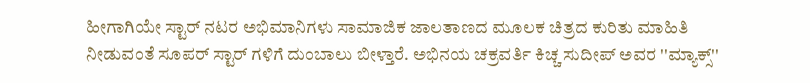ಹೀಗಾಗಿಯೇ ಸ್ಟಾರ್ ನಟರ ಅಭಿಮಾನಿಗಳು ಸಾಮಾಜಿಕ ಜಾಲತಾಣದ ಮೂಲಕ ಚಿತ್ರದ ಕುರಿತು ಮಾಹಿತಿ ನೀಡುವಂತೆ ಸೂಪರ್ ಸ್ಟಾರ್ ಗಳಿಗೆ ದುಂಬಾಲು ಬೀಳ್ತಾರೆ. ಅಭಿನಯ ಚಕ್ರವರ್ತಿ ಕಿಚ್ಚ ಸುದೀಪ್ ಅವರ ''ಮ್ಯಾಕ್ಸ್''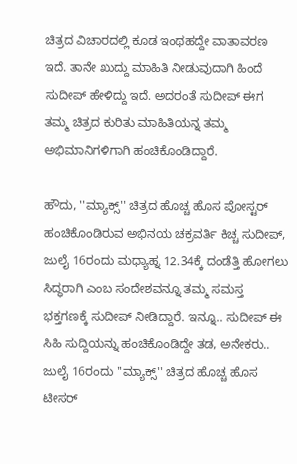ಚಿತ್ರದ ವಿಚಾರದಲ್ಲಿ ಕೂಡ ಇಂಥಹದ್ದೇ ವಾತಾವರಣ ಇದೆ. ತಾನೇ ಖುದ್ದು ಮಾಹಿತಿ ನೀಡುವುದಾಗಿ ಹಿಂದೆ ಸುದೀಪ್ ಹೇಳಿದ್ದು ಇದೆ. ಅದರಂತೆ ಸುದೀಪ್ ಈಗ ತಮ್ಮ ಚಿತ್ರದ ಕುರಿತು ಮಾಹಿತಿಯನ್ನ ತಮ್ಮ ಅಭಿಮಾನಿಗಳಿಗಾಗಿ ಹಂಚಿಕೊಂಡಿದ್ದಾರೆ.

ಹೌದು, ''ಮ್ಯಾಕ್ಸ್'' ಚಿತ್ರದ ಹೊಚ್ಚ ಹೊಸ ಪೋಸ್ಟರ್ ಹಂಚಿಕೊಂಡಿರುವ ಅಭಿನಯ ಚಕ್ರವರ್ತಿ ಕಿಚ್ಚ ಸುದೀಪ್, ಜುಲೈ 16ರಂದು ಮಧ್ಯಾಹ್ನ 12.34ಕ್ಕೆ ದಂಡೆತ್ತಿ ಹೋಗಲು ಸಿದ್ಧರಾಗಿ ಎಂಬ ಸಂದೇಶವನ್ನೂ ತಮ್ಮ ಸಮಸ್ತ ಭಕ್ತಗಣಕ್ಕೆ ಸುದೀಪ್ ನೀಡಿದ್ದಾರೆ. ಇನ್ನೂ.. ಸುದೀಪ್ ಈ ಸಿಹಿ ಸುದ್ದಿಯನ್ನು ಹಂಚಿಕೊಂಡಿದ್ದೇ ತಡ, ಅನೇಕರು.. ಜುಲೈ 16ರಂದು ''ಮ್ಯಾಕ್ಸ್'' ಚಿತ್ರದ ಹೊಚ್ಚ ಹೊಸ ಟೀಸರ್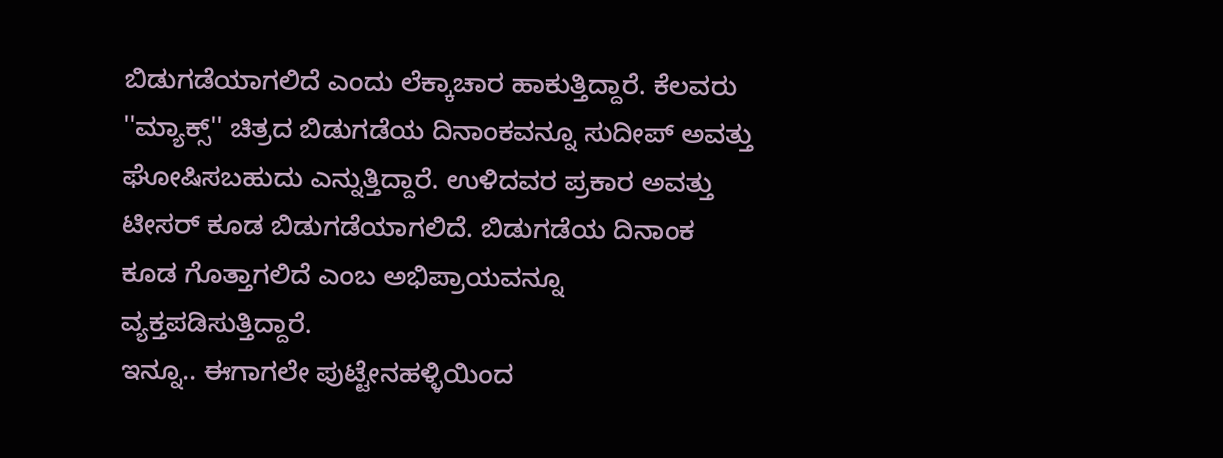ಬಿಡುಗಡೆಯಾಗಲಿದೆ ಎಂದು ಲೆಕ್ಕಾಚಾರ ಹಾಕುತ್ತಿದ್ದಾರೆ. ಕೆಲವರು ''ಮ್ಯಾಕ್ಸ್'' ಚಿತ್ರದ ಬಿಡುಗಡೆಯ ದಿನಾಂಕವನ್ನೂ ಸುದೀಪ್ ಅವತ್ತು ಘೋಷಿಸಬಹುದು ಎನ್ನುತ್ತಿದ್ದಾರೆ. ಉಳಿದವರ ಪ್ರಕಾರ ಅವತ್ತು ಟೀಸರ್ ಕೂಡ ಬಿಡುಗಡೆಯಾಗಲಿದೆ. ಬಿಡುಗಡೆಯ ದಿನಾಂಕ ಕೂಡ ಗೊತ್ತಾಗಲಿದೆ ಎಂಬ ಅಭಿಪ್ರಾಯವನ್ನೂ ವ್ಯಕ್ತಪಡಿಸುತ್ತಿದ್ದಾರೆ.
ಇನ್ನೂ.. ಈಗಾಗಲೇ ಪುಟ್ಟೇನಹಳ್ಳಿಯಿಂದ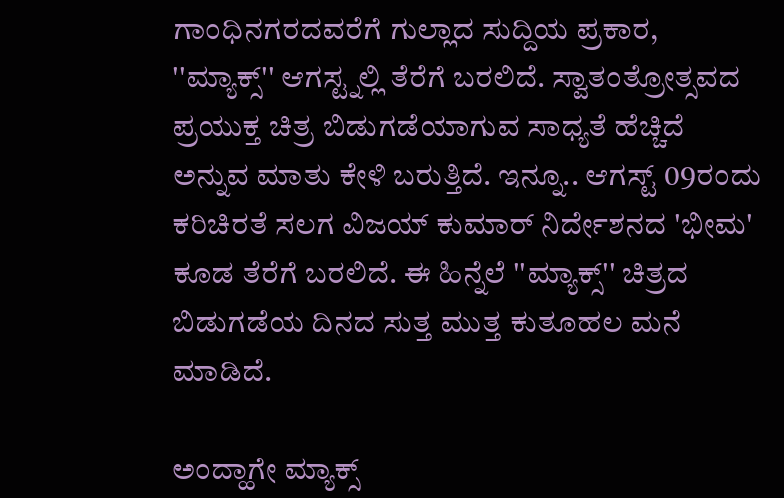ಗಾಂಧಿನಗರದವರೆಗೆ ಗುಲ್ಲಾದ ಸುದ್ದಿಯ ಪ್ರಕಾರ, ''ಮ್ಯಾಕ್ಸ್'' ಆಗಸ್ಟ್ನಲ್ಲಿ ತೆರೆಗೆ ಬರಲಿದೆ. ಸ್ವಾತಂತ್ರೋತ್ಸವದ ಪ್ರಯುಕ್ತ ಚಿತ್ರ ಬಿಡುಗಡೆಯಾಗುವ ಸಾಧ್ಯತೆ ಹೆಚ್ಚಿದೆ ಅನ್ನುವ ಮಾತು ಕೇಳಿ ಬರುತ್ತಿದೆ. ಇನ್ನೂ.. ಆಗಸ್ಟ್ 09ರಂದು ಕರಿಚಿರತೆ ಸಲಗ ವಿಜಯ್ ಕುಮಾರ್ ನಿರ್ದೇಶನದ 'ಭೀಮ' ಕೂಡ ತೆರೆಗೆ ಬರಲಿದೆ. ಈ ಹಿನ್ನೆಲೆ ''ಮ್ಯಾಕ್ಸ್'' ಚಿತ್ರದ ಬಿಡುಗಡೆಯ ದಿನದ ಸುತ್ತ ಮುತ್ತ ಕುತೂಹಲ ಮನೆ ಮಾಡಿದೆ.

ಅಂದ್ಹಾಗೇ ಮ್ಯಾಕ್ಸ್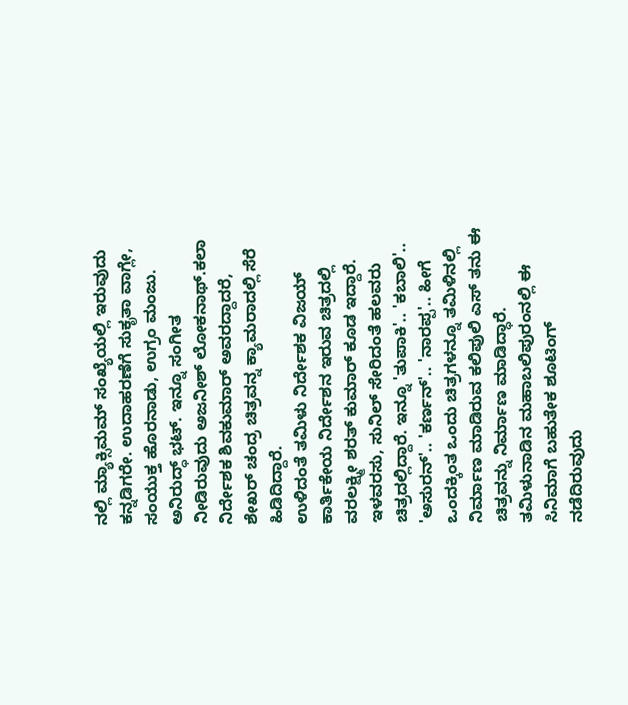ನಲ್ಲಿ ಮ್ಯಾಕ್ಸಿಮಮ್ ಸಂಖ್ಯೆಯಲ್ಲಿ ಇರುವುದು ಕನ್ನಡಿಗರೇ. ಉದಾಹರಣೆಗೆ ಸುಕೃತಾ ವಾಗ್ಲೇ, ಸಂಯುಕ್ತ ಹೊರನಾಡು, ಉಗ್ರಂ ಮಂಜು. ಅನಿರುದ್ಧ್ ಭಟ್. ಇನ್ನೂ ಸಂಗೀತ ನೀಡಿರುವುದು ಅಜನೀಶ್ ಲೋಕನಾಥ್.ಕಲಾ ನಿರ್ದೇಶಕ ಶಿವಕುಮಾರ್ ಅವರದ್ದಾದರೆ, ಶೇಖರ್ ಚಂದ್ರ ಚಿತ್ರವನ್ನ ಕ್ಯಾಮರಾದಲ್ಲಿ ಸೆರೆ ಹಿಡಿದಿದ್ದಾರೆ.
ಉಳಿದಂತೆ ತಮಿಳು ನಿರ್ದೇಶಕ ವಿಜಯ್ ಕಾರ್ತಿಕೇಯ ನಿರ್ದೇಶನ ಇರುವ ಚಿತ್ರದಲ್ಲಿ ವರಲಕ್ಷ್ಮೀ ಶರತ್ ಕುಮಾರ್ ಕೂಡ ಇದ್ದಾರೆ. ಇಳವರಸು, ಸುನಿಲ್ ಸೇರಿದಂತೆ ಹಲವರು ಚಿತ್ರದಲ್ಲಿದ್ದಾರೆ. ಇನ್ನೂ 'ತುಪಾಕಿ'.. 'ಕಬಾಲಿ'.. 'ಅಸುರನ್'.. 'ಕರ್ಣನ್'.. 'ನಾರಪ್ಪ'.. ಹೀಗೆ ಒಂದಕ್ಕಿಂತ ಒಂದು ಚಿತ್ರಗಳನ್ನೂ ತಮಿಳಿನಲ್ಲಿ ನಿರ್ಮಾಣ ಮಾಡಿರುವ ಕಲಿಪುಲಿ ಎಸ್ ತನು ಈ ಚಿತ್ರವನ್ನು ನಿರ್ಮಾಣ ಮಾಡಿದ್ಧಾರೆ. ತಮಿಳುನಾಡಿನ ಮಹಾಬಲಿಪುರಂನಲ್ಲಿ ಈ ಸಿನಿಮಾಗೆ ಬಹುತೇಕ ಶೂಟಿಂಗ್ ನಡೆದಿರುವುದು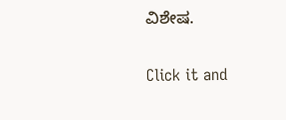ವಿಶೇಷ.


Click it and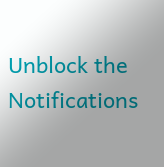Unblock the Notifications